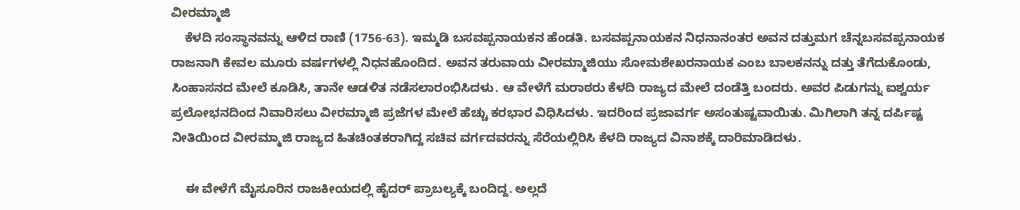ವೀರಮ್ಮಾಜಿ
    ಕೆಳದಿ ಸಂಸ್ಥಾನವನ್ನು ಆಳಿದ ರಾಣಿ (1756-63). ಇಮ್ಮಡಿ ಬಸವಪ್ಪನಾಯಕನ ಹೆಂಡತಿ. ಬಸವಪ್ಪನಾಯಕನ ನಿಧನಾನಂತರ ಅವನ ದತ್ತುಮಗ ಚೆನ್ನಬಸವಪ್ಪನಾಯಕ ರಾಜನಾಗಿ ಕೇವಲ ಮೂರು ವರ್ಷಗಳಲ್ಲಿ ನಿಧನಹೊಂದಿದ. ಅವನ ತರುವಾಯ ವೀರಮ್ಮಾಜಿಯು ಸೋಮಶೇಖರನಾಯಕ ಎಂಬ ಬಾಲಕನನ್ನು ದತ್ತು ತೆಗೆದುಕೊಂಡು, ಸಿಂಹಾಸನದ ಮೇಲೆ ಕೂಡಿಸಿ, ತಾನೇ ಆಡಳಿತ ನಡೆಸಲಾರಂಭಿಸಿದಳು. ಆ ವೇಳೆಗೆ ಮರಾಠರು ಕೆಳದಿ ರಾಜ್ಯದ ಮೇಲೆ ದಂಡೆತ್ತಿ ಬಂದರು. ಅವರ ಪಿಡುಗನ್ನು ಐಶ್ವರ್ಯ ಪ್ರಲೋಭನದಿಂದ ನಿವಾರಿಸಲು ವೀರಮ್ಮಾಜಿ ಪ್ರಜೆಗಳ ಮೇಲೆ ಹೆಚ್ಚು ಕರಭಾರ ವಿಧಿಸಿದಳು. ಇದರಿಂದ ಪ್ರಜಾವರ್ಗ ಅಸಂತುಷ್ಟವಾಯಿತು. ಮಿಗಿಲಾಗಿ ತನ್ನ ದರ್ಪಿಷ್ಟ ನೀತಿಯಿಂದ ವೀರಮ್ಮಾಜಿ ರಾಜ್ಯದ ಹಿತಚಿಂತಕರಾಗಿದ್ದ ಸಚಿವ ವರ್ಗದವರನ್ನು ಸೆರೆಯಲ್ಲಿರಿಸಿ ಕೆಳದಿ ರಾಜ್ಯದ ವಿನಾಶಕ್ಕೆ ದಾರಿಮಾಡಿದಳು.

    ಈ ವೇಳೆಗೆ ಮೈಸೂರಿನ ರಾಜಕೀಯದಲ್ಲಿ ಹೈದರ್ ಪ್ರಾಬಲ್ಯಕ್ಕೆ ಬಂದಿದ್ದ. ಅಲ್ಲದೆ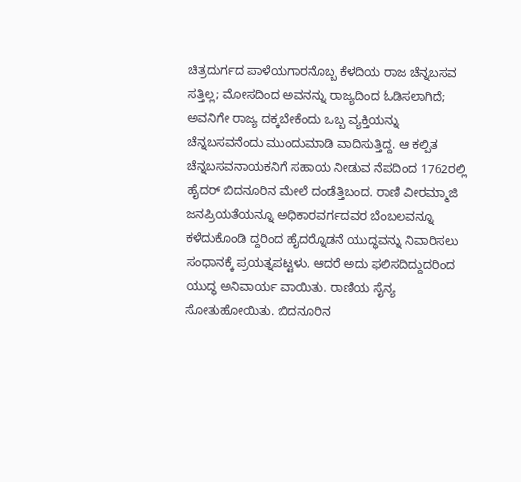ಚಿತ್ರದುರ್ಗದ ಪಾಳೆಯಗಾರನೊಬ್ಬ ಕೆಳದಿಯ ರಾಜ ಚೆನ್ನಬಸವ ಸತ್ತಿಲ್ಲ; ಮೋಸದಿಂದ ಅವನನ್ನು ರಾಜ್ಯದಿಂದ ಓಡಿಸಲಾಗಿದೆ; ಅವನಿಗೇ ರಾಜ್ಯ ದಕ್ಕಬೇಕೆಂದು ಒಬ್ಬ ವ್ಯಕ್ತಿಯನ್ನು ಚೆನ್ನಬಸವನೆಂದು ಮುಂದುಮಾಡಿ ವಾದಿಸುತ್ತಿದ್ದ. ಆ ಕಲ್ಪಿತ ಚೆನ್ನಬಸವನಾಯಕನಿಗೆ ಸಹಾಯ ನೀಡುವ ನೆಪದಿಂದ 1762ರಲ್ಲಿ ಹೈದರ್ ಬಿದನೂರಿನ ಮೇಲೆ ದಂಡೆತ್ತಿಬಂದ. ರಾಣಿ ವೀರಮ್ಮಾಜಿ ಜನಪ್ರಿಯತೆಯನ್ನೂ ಅಧಿಕಾರವರ್ಗದವರ ಬೆಂಬಲವನ್ನೂ ಕಳೆದುಕೊಂಡಿ ದ್ದರಿಂದ ಹೈದರ್‍ನೊಡನೆ ಯುದ್ಧವನ್ನು ನಿವಾರಿಸಲು ಸಂಧಾನಕ್ಕೆ ಪ್ರಯತ್ನಪಟ್ಟಳು. ಆದರೆ ಅದು ಫಲಿಸದಿದ್ದುದರಿಂದ ಯುದ್ಧ ಅನಿವಾರ್ಯ ವಾಯಿತು. ರಾಣಿಯ ಸೈನ್ಯ ಸೋತುಹೋಯಿತು. ಬಿದನೂರಿನ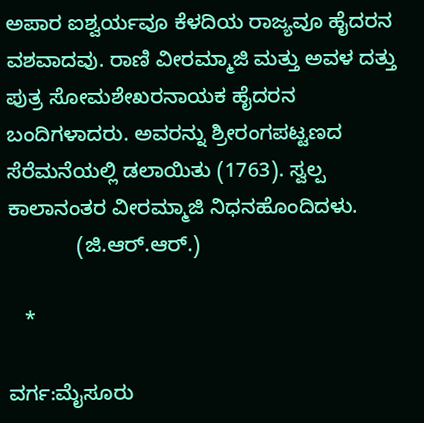ಅಪಾರ ಐಶ್ವರ್ಯವೂ ಕೆಳದಿಯ ರಾಜ್ಯವೂ ಹೈದರನ ವಶವಾದವು. ರಾಣಿ ವೀರಮ್ಮಾಜಿ ಮತ್ತು ಅವಳ ದತ್ತು ಪುತ್ರ ಸೋಮಶೇಖರನಾಯಕ ಹೈದರನ ಬಂದಿಗಳಾದರು. ಅವರನ್ನು ಶ್ರೀರಂಗಪಟ್ಟಣದ ಸೆರೆಮನೆಯಲ್ಲಿ ಡಲಾಯಿತು (1763). ಸ್ವಲ್ಪ ಕಾಲಾನಂತರ ವೀರಮ್ಮಾಜಿ ನಿಧನಹೊಂದಿದಳು.
            (ಜಿ.ಆರ್.ಆರ್.)

   *

ವರ್ಗ:ಮೈಸೂರು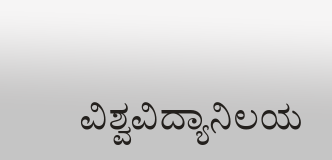ವಿಶ್ವವಿದ್ಯಾನಿಲಯ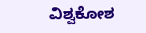ವಿಶ್ವಕೋಶ